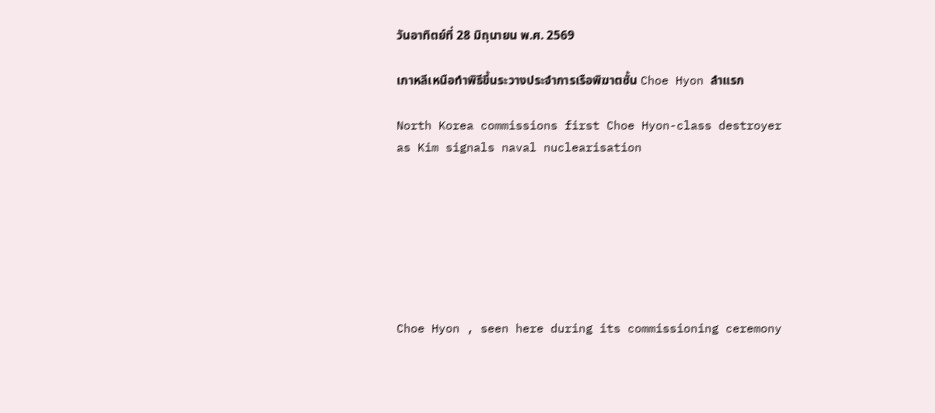วันอาทิตย์ที่ 28 มิถุนายน พ.ศ. 2569

เกาหลีเหนือทำพิธีขึ้นระวางประจำการเรือพิฆาตชั้น Choe Hyon ลำแรก

North Korea commissions first Choe Hyon-class destroyer as Kim signals naval nuclearisation







Choe Hyon , seen here during its commissioning ceremony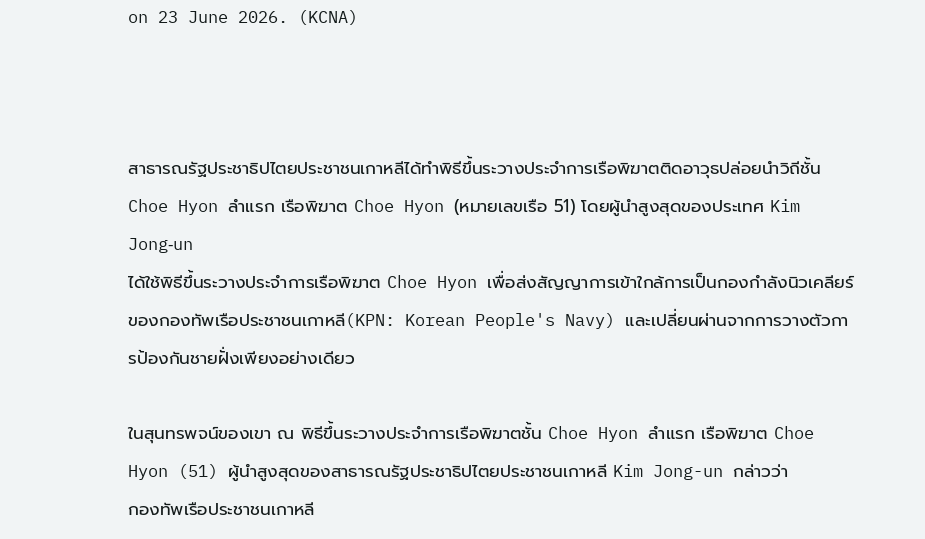on 23 June 2026. (KCNA)



สาธารณรัฐประชาธิปไตยประชาชนเกาหลีได้ทำพิธีขึ้นระวางประจำการเรือพิฆาตติดอาวุธปล่อยนำวิถีชั้น Choe Hyon ลำแรก เรือพิฆาต Choe Hyon (หมายเลขเรือ 51) โดยผู้นำสูงสุดของประเทศ Kim Jong‑un
ได้ใช้พิธีขึ้นระวางประจำการเรือพิฆาต Choe Hyon เพื่อส่งสัญญาการเข้าใกล้การเป็นกองกำลังนิวเคลียร์ของกองทัพเรือประชาชนเกาหลี(KPN: Korean People's Navy) และเปลี่ยนผ่านจากการวางตัวการป้องกันชายฝั่งเพียงอย่างเดียว

ในสุนทรพจน์ของเขา ณ พิธีขึ้นระวางประจำการเรือพิฆาตชั้น Choe Hyon ลำแรก เรือพิฆาต Choe Hyon (51) ผู้นำสูงสุดของสาธารณรัฐประชาธิปไตยประชาชนเกาหลี Kim Jong-un กล่าวว่า
กองทัพเรือประชาชนเกาหลี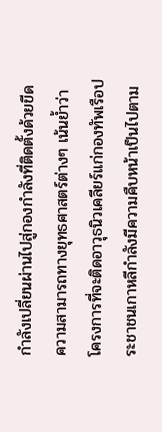กำลังเปลี่ยนผ่านไปสู่กองกำลังที่ติดตั้งด้วยขีดความสามารถทางยุทธศาสตร์ต่างๆ เน้นย้ำว่าโครงการที่จะติดอาวุธนิวเคลียร์แก่กองทัพเรือประชาชนเกาหลีกำลังมีความคืบหน้าเป็นไปตาม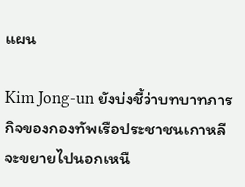แผน

Kim Jong-un ยังบ่งชี้ว่าบทบาทภารกิจของกองทัพเรือประชาชนเกาหลีจะขยายไปนอกเหนื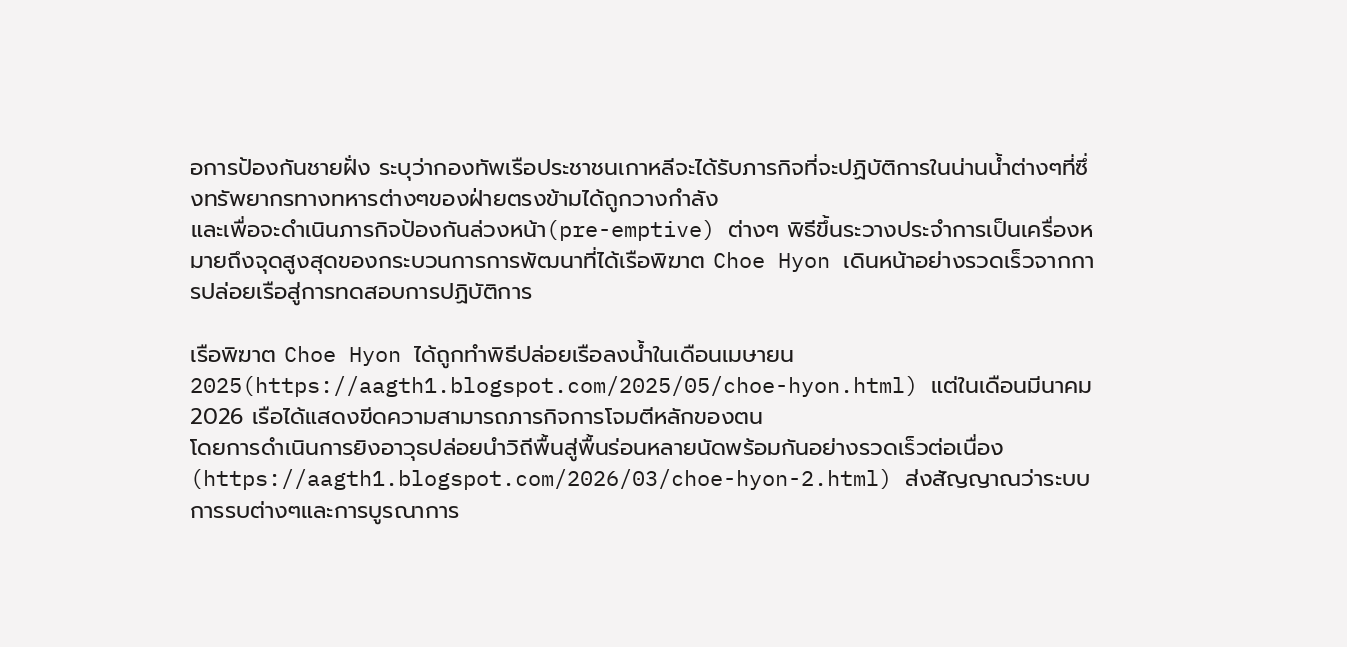อการป้องกันชายฝั่ง ระบุว่ากองทัพเรือประชาชนเกาหลีจะได้รับภารกิจที่จะปฏิบัติการในน่านน้ำต่างๆที่ซึ่งทรัพยากรทางทหารต่างๆของฝ่ายตรงข้ามได้ถูกวางกำลัง
และเพื่อจะดำเนินภารกิจป้องกันล่วงหน้า(pre-emptive) ต่างๆ พิธีขึ้นระวางประจำการเป็นเครื่องหมายถึงจุดสูงสุดของกระบวนการการพัฒนาที่ได้เรือพิฆาต Choe Hyon เดินหน้าอย่างรวดเร็วจากการปล่อยเรือสู่การทดสอบการปฏิบัติการ

เรือพิฆาต Choe Hyon ได้ถูกทำพิธีปล่อยเรือลงน้ำในเดือนเมษายน 2025(https://aagth1.blogspot.com/2025/05/choe-hyon.html) แต่ในเดือนมีนาคม 2026 เรือได้แสดงขีดความสามารถภารกิจการโจมตีหลักของตน
โดยการดำเนินการยิงอาวุธปล่อยนำวิถีพื้นสู่พื้นร่อนหลายนัดพร้อมกันอย่างรวดเร็วต่อเนื่อง(https://aagth1.blogspot.com/2026/03/choe-hyon-2.html) ส่งสัญญาณว่าระบบการรบต่างๆและการบูรณาการ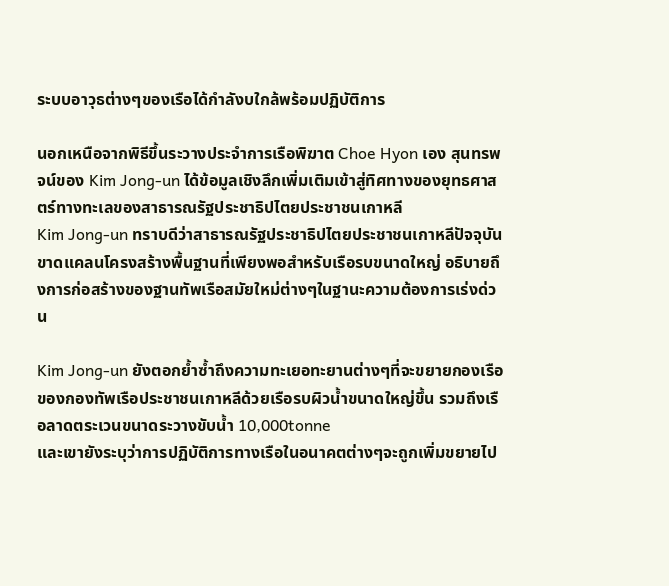ระบบอาวุธต่างๆของเรือได้กำลังบใกล้พร้อมปฏิบัติการ

นอกเหนือจากพิธีขึ้นระวางประจำการเรือพิฆาต Choe Hyon เอง สุนทรพจน์ของ Kim Jong-un ได้ข้อมูลเชิงลึกเพิ่มเติมเข้าสู่ทิศทางของยุทธศาสตร์ทางทะเลของสาธารณรัฐประชาธิปไตยประชาชนเกาหลี
Kim Jong-un ทราบดีว่าสาธารณรัฐประชาธิปไตยประชาชนเกาหลีปัจจุบันขาดแคลนโครงสร้างพื้นฐานที่เพียงพอสำหรับเรือรบขนาดใหญ่ อธิบายถึงการก่อสร้างของฐานทัพเรือสมัยใหม่ต่างๆในฐานะความต้องการเร่งด่วน

Kim Jong-un ยังตอกย้ำซ้ำถึงความทะเยอทะยานต่างๆที่จะขยายกองเรือของกองทัพเรือประชาชนเกาหลีด้วยเรือรบผิวน้ำขนาดใหญ่ขึ้น รวมถึงเรือลาดตระเวนขนาดระวางขับน้ำ 10,000tonne
และเขายังระบุว่าการปฏิบัติการทางเรือในอนาคตต่างๆจะถูกเพิ่มขยายไป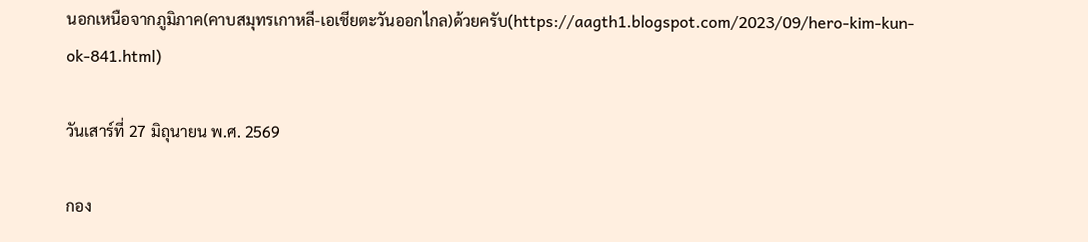นอกเหนือจากภูมิภาค(คาบสมุทรเกาหลี-เอเชียตะวันออกไกล)ด้วยครับ(https://aagth1.blogspot.com/2023/09/hero-kim-kun-ok-841.html)

วันเสาร์ที่ 27 มิถุนายน พ.ศ. 2569

กอง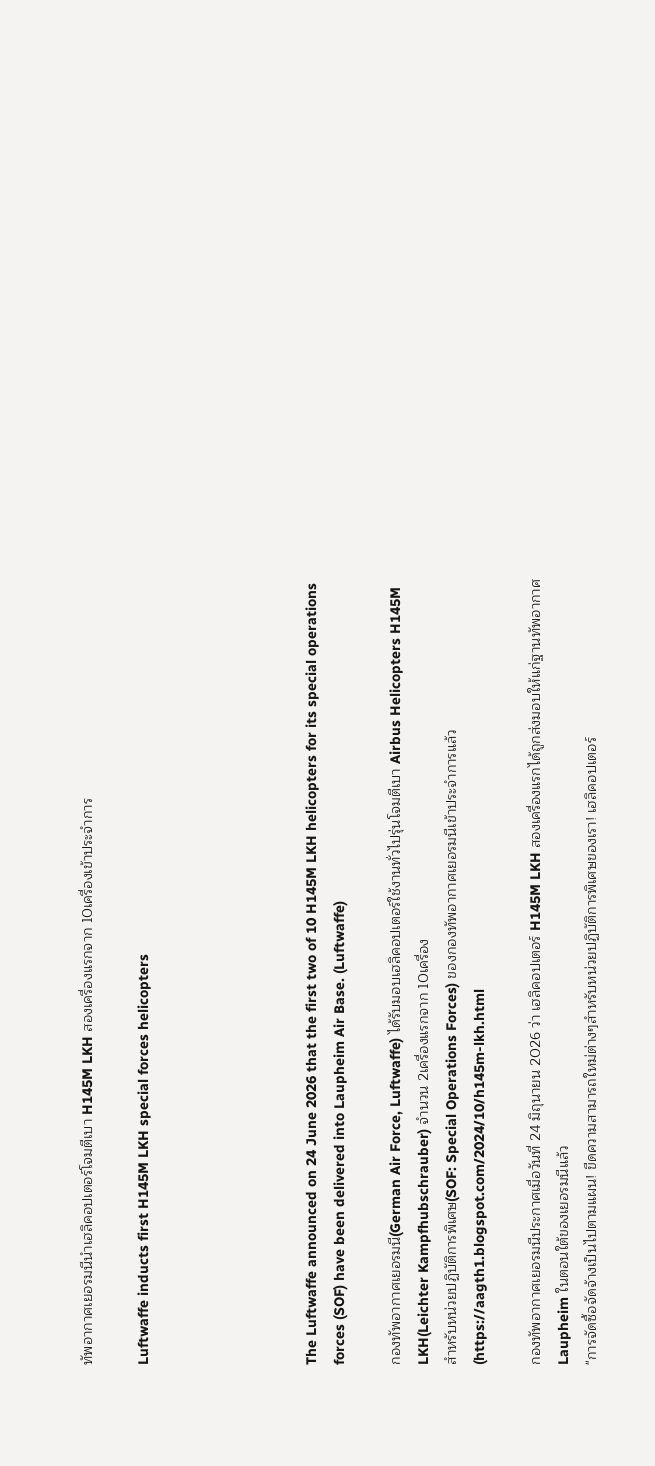ทัพอากาศเยอรมนีนำเฮลิคอปเตอร์โจมตีเบา H145M LKH สองเครื่องแรกจาก 10เครื่องเข้าประจำการ

Luftwaffe inducts first H145M LKH special forces helicopters





The Luftwaffe announced on 24 June 2026 that the first two of 10 H145M LKH helicopters for its special operations forces (SOF) have been delivered into Laupheim Air Base. (Luftwaffe)

กองทัพอากาศเยอรมนี(German Air Force, Luftwaffe) ได้รับมอบเฮลิคอปเตอร์ใช้งานทั่วไปรุ่นโจมตีเบา Airbus Helicopters H145M LKH(Leichter Kampfhubschrauber) จำนวน 2เครื่องแรกจาก 10เครื่อง
สำหรับหน่วยปฏิบัติการพิเศษ(SOF: Special Operations Forces) ของกองทัพอากาศเยอรมนีเข้าประจำการแล้ว(https://aagth1.blogspot.com/2024/10/h145m-lkh.html

กองทัพอากาศเยอรมนีประกาศเมื่อวันที่ 24 มิถุนายน 2026 ว่า เฮลิคอปเตอร์ H145M LKH สองเครื่องแรกได้ถูกส่งมอบให้แก่ฐานทัพอากาศ Laupheim ในตอนใต้ของเยอรมนีแล้ว
"การจัดซื้อจัดจ้างเป็นไปตามแผน! ขีดความสามารถใหม่ต่างๆสำหรับหน่วยปฏิบัติการพิเศษของเรา! เฮลิคอปเตอร์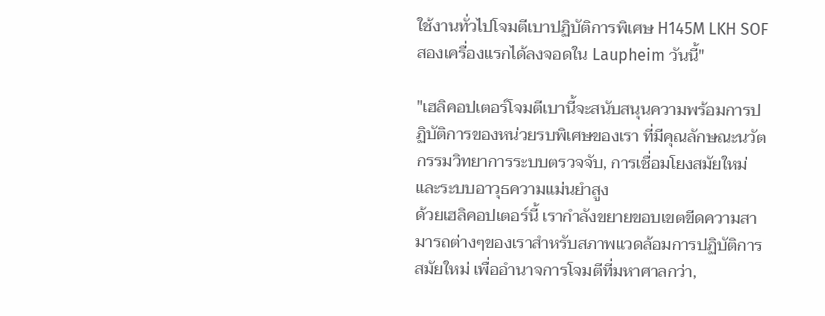ใช้งานทั่วไปโจมตีเบาปฏิบัติการพิเศษ H145M LKH SOF สองเครื่องแรกได้ลงจอดใน Laupheim วันนี้"

"เฮลิคอปเตอร์โจมตีเบานี้จะสนับสนุนความพร้อมการปฏิบัติการของหน่วยรบพิเศษของเรา ที่มีคุณลักษณะนวัตกรรมวิทยาการระบบตรวจจับ, การเชื่อมโยงสมัยใหม่ และระบบอาวุธความแม่นยำสูง
ด้วยเฮลิคอปเตอร์นี้ เรากำลังขยายขอบเขตขีดความสามารถต่างๆของเราสำหรับสภาพแวดล้อมการปฏิบัติการสมัยใหม่ เพื่ออำนาจการโจมตีที่มหาศาลกว่า,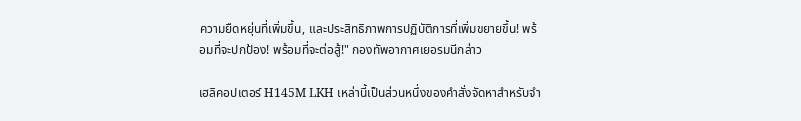ความยืดหยุ่นที่เพิ่มขึ้น, และประสิทธิภาพการปฏิบัติการที่เพิ่มขยายขึ้น! พร้อมที่จะปกป้อง! พร้อมที่จะต่อสู้!" กองทัพอากาศเยอรมนีกล่าว

เฮลิคอปเตอร์ H145M LKH เหล่านี้เป็นส่วนหนึ่งของคำสั่งจัดหาสำหรับจำ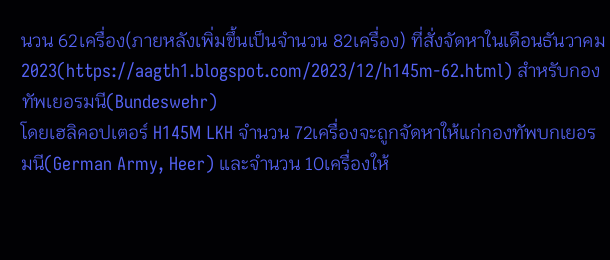นวน 62เครื่อง(ภายหลังเพิ่มขึ้นเป็นจำนวน 82เครื่อง) ที่สั่งจัดหาในเดือนธันวาคม 2023(https://aagth1.blogspot.com/2023/12/h145m-62.html) สำหรับกองทัพเยอรมนี(Bundeswehr)
โดยเฮลิคอปเตอร์ H145M LKH จำนวน 72เครื่องจะถูกจัดหาให้แก่กองทัพบกเยอรมนี(German Army, Heer) และจำนวน 10เครื่องให้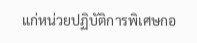แก่หน่วยปฏิบัติการพิเศษกอ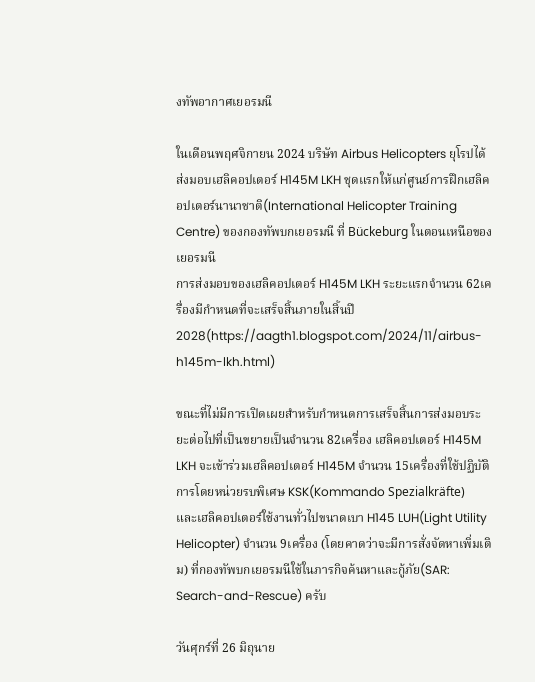งทัพอากาศเยอรมนี

ในเดือนพฤศจิกายน 2024 บริษัท Airbus Helicopters ยุโรปได้ส่งมอบเฮลิคอปเตอร์ H145M LKH ชุดแรกให้แก่ศูนย์การฝึกเฮลิคอปเตอร์นานาชาติ(International Helicopter Training Centre) ของกองทัพบกเยอรมนี ที่ Bückeburg ในตอนเหนือของเยอรมนี
การส่งมอบของเฮลิคอปเตอร์ H145M LKH ระยะแรกจำนวน 62เครื่องมีกำหนดที่จะเสร็จสิ้นภายในสิ้นปี 2028(https://aagth1.blogspot.com/2024/11/airbus-h145m-lkh.html)

ขณะที่ไม่มีการเปิดเผยสำหรับกำหนดการเสร็จสิ้นการส่งมอบระยะต่อไปที่เป็นขยายเป็นจำนวน 82เครื่อง เฮลิคอปเตอร์ H145M LKH จะเข้าร่วมเฮลิคอปเตอร์ H145M จำนวน 15เครื่องที่ใช้ปฏิบัติการโดยหน่วยรบพิเศษ KSK(Kommando Spezialkräfte)
และเฮลิคอปเตอร์ใช้งานทั่วไปขนาดเบา H145 LUH(Light Utility Helicopter) จำนวน 9เครื่อง (โดยคาดว่าจะมีการสั่งจัดหาเพิ่มเติม) ที่กองทัพบกเยอรมนีใช้ในภารกิจค้นหาและกู้ภัย(SAR: Search-and-Rescue) ครับ

วันศุกร์ที่ 26 มิถุนาย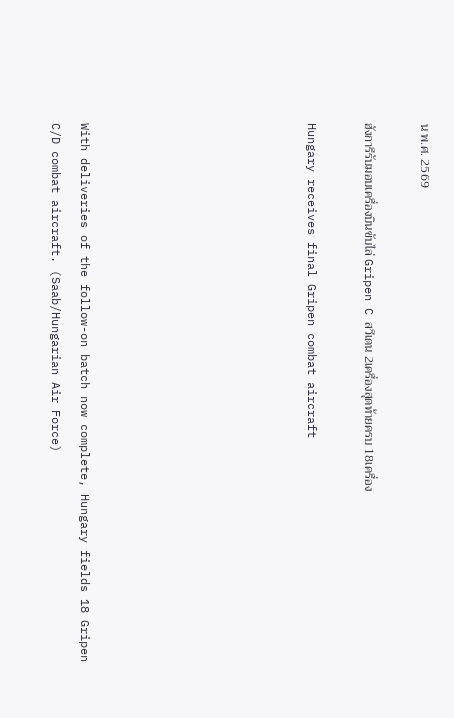น พ.ศ. 2569

ฮังการีรับมอบเครื่องบินขับไล่ Gripen C สวีเดน 2เครื่องสุดท้ายครบ 18เครื่อง

Hungary receives final Gripen combat aircraft







With deliveries of the follow-on batch now complete, Hungary fields 18 Gripen C/D combat aircraft. (Saab/Hungarian Air Force)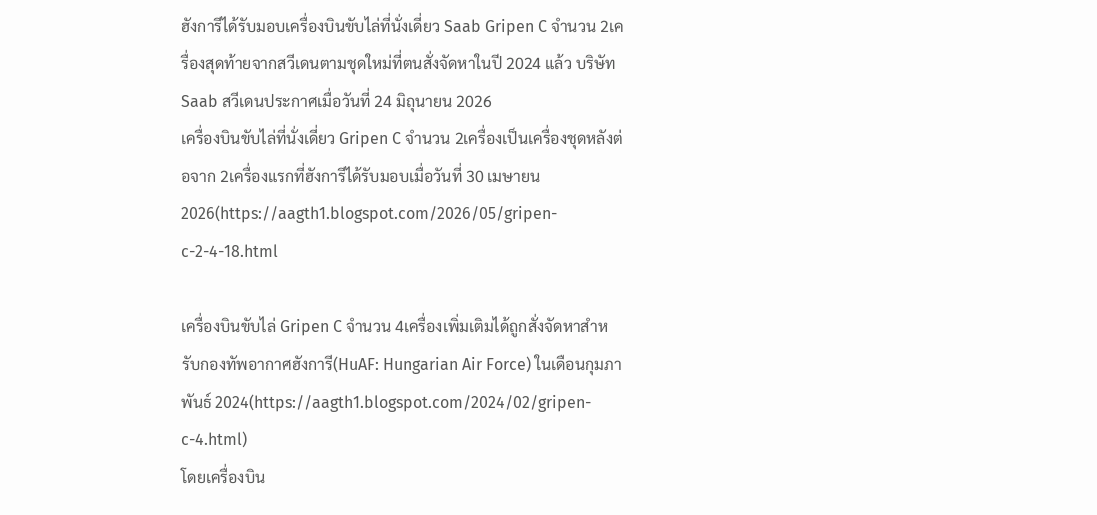ฮังการีได้รับมอบเครื่องบินขับไล่ที่นั่งเดี่ยว Saab Gripen C จำนวน 2เครื่องสุดท้ายจากสวีเดนตามชุดใหม่ที่ตนสั่งจัดหาในปี 2024 แล้ว บริษัท Saab สวีเดนประกาศเมื่อวันที่ 24 มิถุนายน 2026
เครื่องบินขับไล่ที่นั่งเดี่ยว Gripen C จำนวน 2เครื่องเป็นเครื่องชุดหลังต่อจาก 2เครื่องแรกที่ฮังการีได้รับมอบเมื่อวันที่ 30 เมษายน 2026(https://aagth1.blogspot.com/2026/05/gripen-c-2-4-18.html

เครื่องบินขับไล่ Gripen C จำนวน 4เครื่องเพิ่มเติมได้ถูกสั่งจัดหาสำหรับกองทัพอากาศฮังการี(HuAF: Hungarian Air Force) ในเดือนกุมภาพันธ์ 2024(https://aagth1.blogspot.com/2024/02/gripen-c-4.html)
โดยเครื่องบิน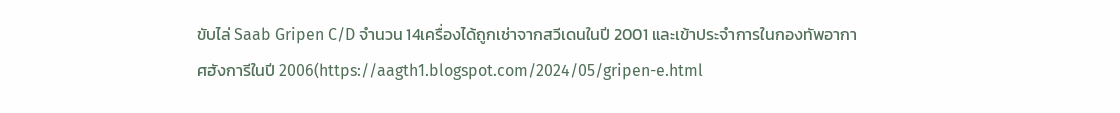ขับไล่ Saab Gripen C/D จำนวน 14เครื่องได้ถูกเช่าจากสวีเดนในปี 2001 และเข้าประจำการในกองทัพอากาศฮังการีในปี 2006(https://aagth1.blogspot.com/2024/05/gripen-e.html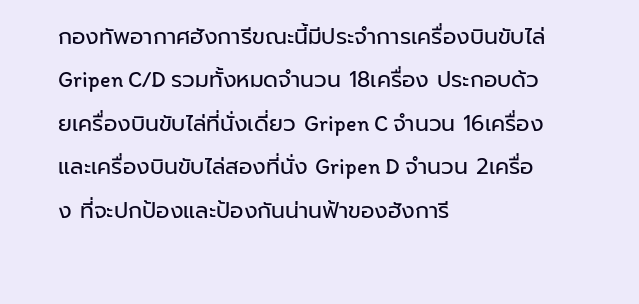กองทัพอากาศฮังการีขณะนี้มีประจำการเครื่องบินขับไล่ Gripen C/D รวมทั้งหมดจำนวน 18เครื่อง ประกอบด้วยเครื่องบินขับไล่ที่นั่งเดี่ยว Gripen C จำนวน 16เครื่อง และเครื่องบินขับไล่สองที่นั่ง Gripen D จำนวน 2เครื่อง ที่จะปกป้องและป้องกันน่านฟ้าของฮังการี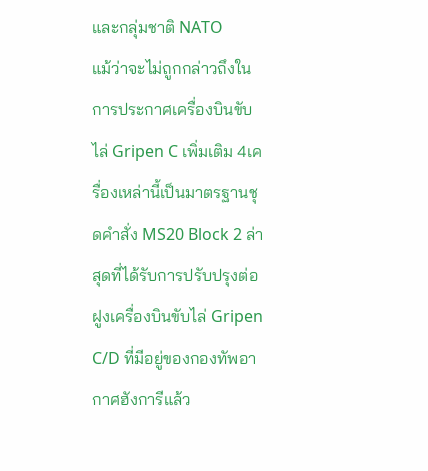และกลุ่มชาติ NATO
แม้ว่าจะไม่ถูกกล่าวถึงในการประกาศเครื่องบินขับไล่ Gripen C เพิ่มเติม 4เครื่องเหล่านี้เป็นมาตรฐานชุดคำสั่ง MS20 Block 2 ล่าสุดที่ได้รับการปรับปรุงต่อฝูงเครื่องบินขับไล่ Gripen C/D ที่มีอยู่ของกองทัพอากาศฮังการีแล้ว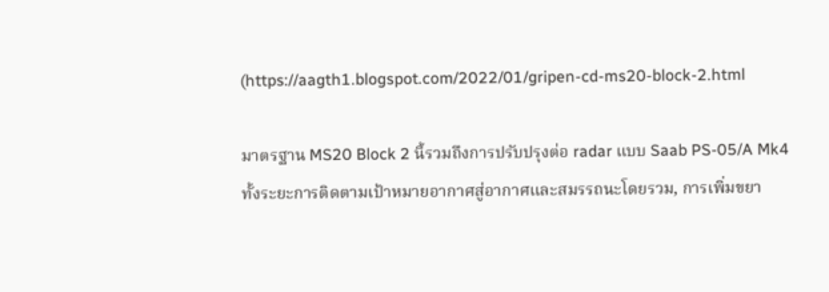(https://aagth1.blogspot.com/2022/01/gripen-cd-ms20-block-2.html

มาตรฐาน MS20 Block 2 นี้รวมถึงการปรับปรุงต่อ radar แบบ Saab PS-05/A Mk4 ทั้งระยะการติดตามเป้าหมายอากาศสู่อากาศและสมรรถนะโดยรวม, การเพิ่มขยา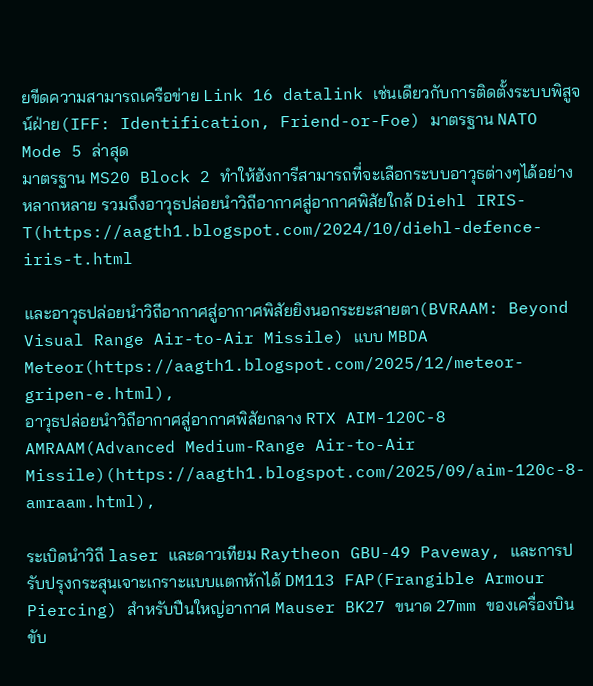ยขีดความสามารถเครือข่าย Link 16 datalink เช่นเดียวกับการติดตั้งระบบพิสูจน์ฝ่าย(IFF: Identification, Friend-or-Foe) มาตรฐาน NATO Mode 5 ล่าสุด
มาตรฐาน MS20 Block 2 ทำให้ฮังการีสามารถที่จะเลือกระบบอาวุธต่างๆได้อย่างหลากหลาย รวมถึงอาวุธปล่อยนำวิถีอากาศสู่อากาศพิสัยใกล้ Diehl IRIS-T(https://aagth1.blogspot.com/2024/10/diehl-defence-iris-t.html

และอาวุธปล่อยนำวิถีอากาศสู่อากาศพิสัยยิงนอกระยะสายตา(BVRAAM: Beyond Visual Range Air-to-Air Missile) แบบ MBDA Meteor(https://aagth1.blogspot.com/2025/12/meteor-gripen-e.html),
อาวุธปล่อยนำวิถีอากาศสู่อากาศพิสัยกลาง RTX AIM-120C-8 AMRAAM(Advanced Medium-Range Air-to-Air Missile)(https://aagth1.blogspot.com/2025/09/aim-120c-8-amraam.html),

ระเบิดนำวิถี laser และดาวเทียม Raytheon GBU-49 Paveway, และการปรับปรุงกระสุนเจาะเกราะแบบแตกหักได้ DM113 FAP(Frangible Armour Piercing) สำหรับปืนใหญ่อากาศ Mauser BK27 ขนาด 27mm ของเครื่องบินขับ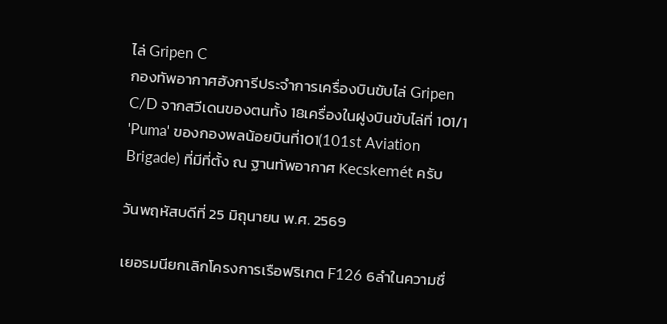ไล่ Gripen C
กองทัพอากาศฮังการีประจำการเครื่องบินขับไล่ Gripen C/D จากสวีเดนของตนทั้ง 18เครื่องในฝูงบินขับไล่ที่ 101/1 'Puma' ของกองพลน้อยบินที่101(101st Aviation Brigade) ที่มีที่ตั้ง ณ ฐานทัพอากาศ Kecskemét ครับ

วันพฤหัสบดีที่ 25 มิถุนายน พ.ศ. 2569

เยอรมนียกเลิกโครงการเรือฟริเกต F126 6ลำในความชื่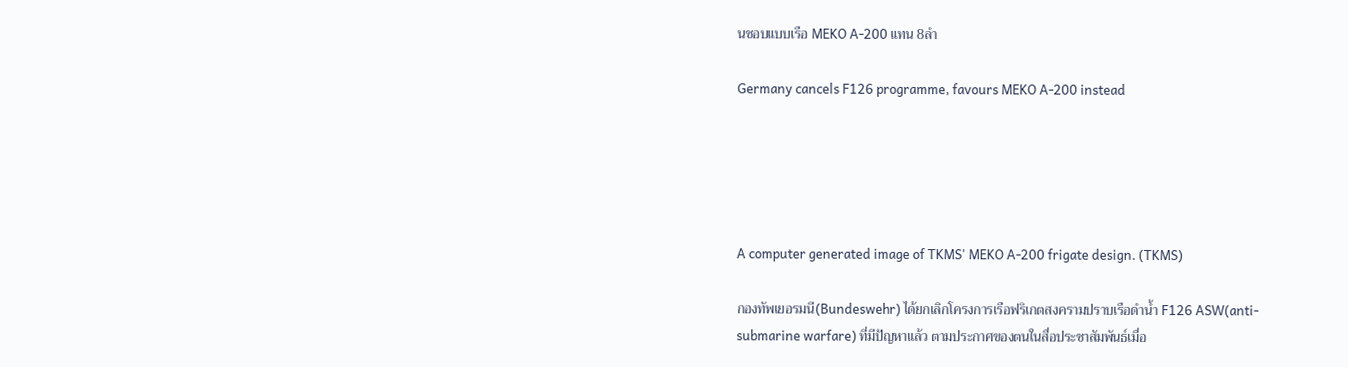นชอบแบบเรือ MEKO A-200 แทน 8ลำ

Germany cancels F126 programme, favours MEKO A-200 instead





A computer generated image of TKMS' MEKO A-200 frigate design. (TKMS)

กองทัพเยอรมนี(Bundeswehr) ได้ยกเลิกโครงการเรือฟริเกตสงครามปราบเรือดำน้ำ F126 ASW(anti-submarine warfare) ที่มีปัญหาแล้ว ตามประกาศของตนในสื่อประชาสัมพันธ์เมื่อ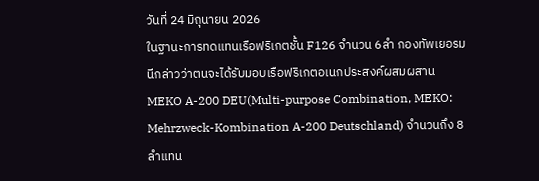วันที่ 24 มิถุนายน 2026
ในฐานะการทดแทนเรือฟริเกตชั้น F126 จำนวน 6ลำ กองทัพเยอรมนีกล่าวว่าตนจะได้รับมอบเรือฟริเกตอเนกประสงค์ผสมผสาน MEKO A-200 DEU(Multi-purpose Combination, MEKO: Mehrzweck-Kombination A-200 Deutschland) จำนวนถึง 8 ลำแทน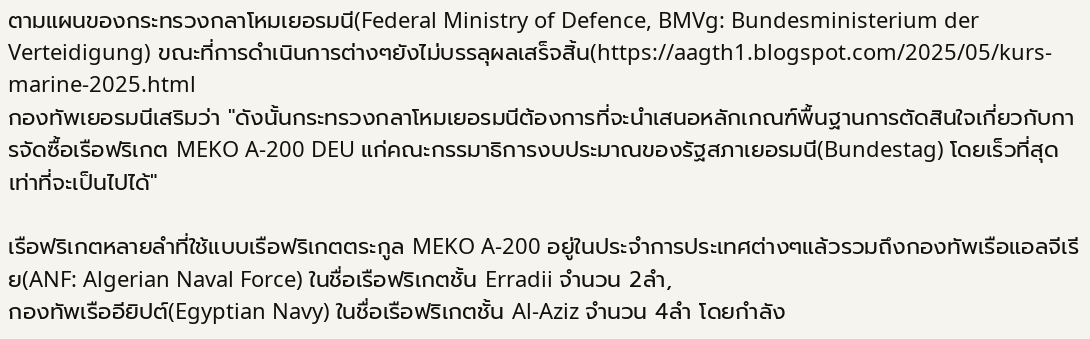ตามแผนของกระทรวงกลาโหมเยอรมนี(Federal Ministry of Defence, BMVg: Bundesministerium der Verteidigung) ขณะที่การดำเนินการต่างๆยังไม่บรรลุผลเสร็จสิ้น(https://aagth1.blogspot.com/2025/05/kurs-marine-2025.html
กองทัพเยอรมนีเสริมว่า "ดังนั้นกระทรวงกลาโหมเยอรมนีต้องการที่จะนำเสนอหลักเกณฑ์พื้นฐานการตัดสินใจเกี่ยวกับการจัดซื้อเรือฟริเกต MEKO A-200 DEU แก่คณะกรรมาธิการงบประมาณของรัฐสภาเยอรมนี(Bundestag) โดยเร็วที่สุดเท่าที่จะเป็นไปได้"

เรือฟริเกตหลายลำที่ใช้แบบเรือฟริเกตตระกูล MEKO A-200 อยู่ในประจำการประเทศต่างๆแล้วรวมถึงกองทัพเรือแอลจีเรีย(ANF: Algerian Naval Force) ในชื่อเรือฟริเกตชั้น Erradii จำนวน 2ลำ,
กองทัพเรืออียิปต์(Egyptian Navy) ในชื่อเรือฟริเกตชั้น Al-Aziz จำนวน 4ลำ โดยกำลัง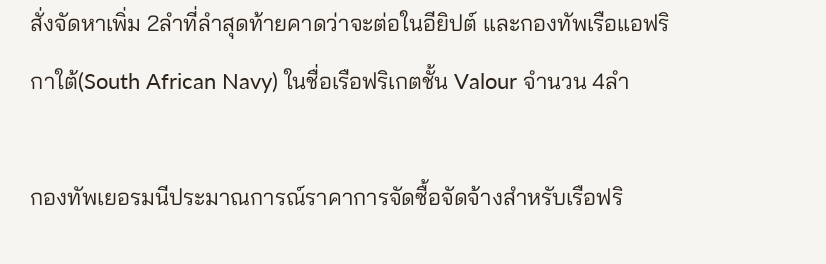สั่งจัดหาเพิ่ม 2ลำที่ลำสุดท้ายคาดว่าจะต่อในอียิปต์ และกองทัพเรือแอฟริกาใต้(South African Navy) ในชื่อเรือฟริเกตชั้น Valour จำนวน 4ลำ

กองทัพเยอรมนีประมาณการณ์ราคาการจัดซื้อจัดจ้างสำหรับเรือฟริ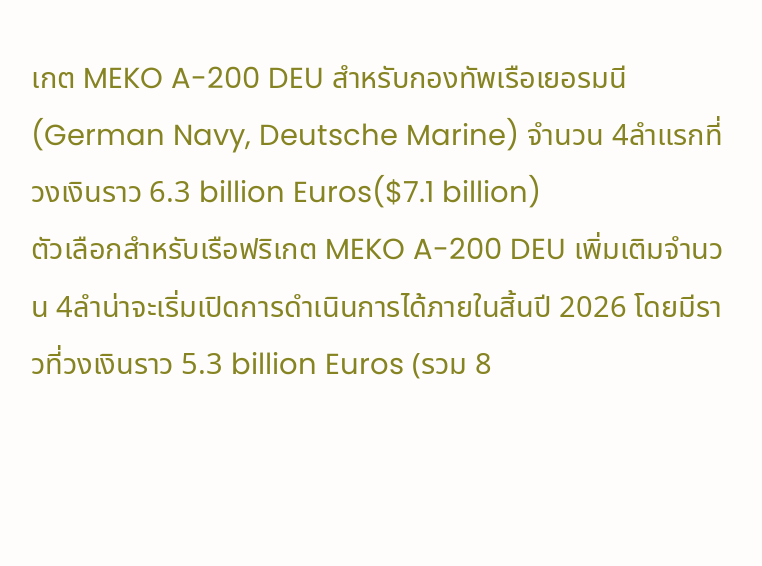เกต MEKO A-200 DEU สำหรับกองทัพเรือเยอรมนี(German Navy, Deutsche Marine) จำนวน 4ลำแรกที่วงเงินราว 6.3 billion Euros($7.1 billion)
ตัวเลือกสำหรับเรือฟริเกต MEKO A-200 DEU เพิ่มเติมจำนวน 4ลำน่าจะเริ่มเปิดการดำเนินการได้ภายในสิ้นปี 2026 โดยมีราวที่วงเงินราว 5.3 billion Euros (รวม 8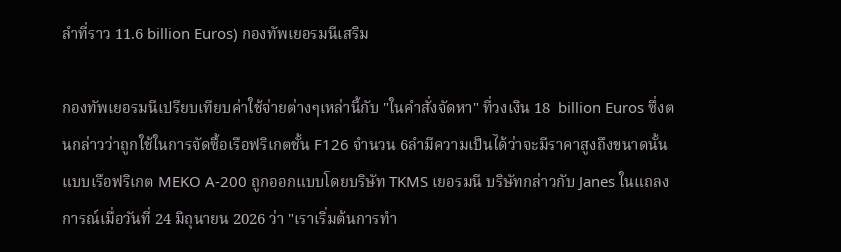ลำที่ราว 11.6 billion Euros) กองทัพเยอรมนีเสริม

กองทัพเยอรมนีเปรียบเทียบค่าใช้จ่ายต่างๆเหล่านี้กับ "ในคำสั่งจัดหา" ที่วงเงิน 18  billion Euros ซึ่งตนกล่าวว่าถูกใช้ในการจัดซื้อเรือฟริเกตชั้น F126 จำนวน 6ลำมีความเป็นได้ว่าจะมีราคาสูงถึงขนาดนั้น
แบบเรือฟริเกต MEKO A-200 ถูกออกแบบโดยบริษัท TKMS เยอรมนี บริษัทกล่าวกับ Janes ในแถลงการณ์เมื่อวันที่ 24 มิถุนายน 2026 ว่า "เราเริ่มต้นการทำ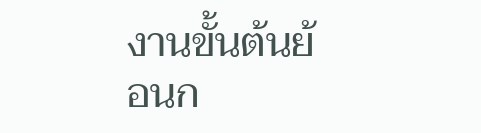งานขั้นต้นย้อนก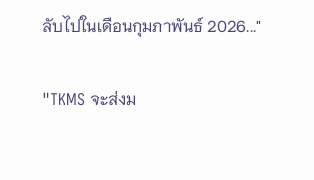ลับไปในเดือนกุมภาพันธ์ 2026..."

"TKMS จะส่งม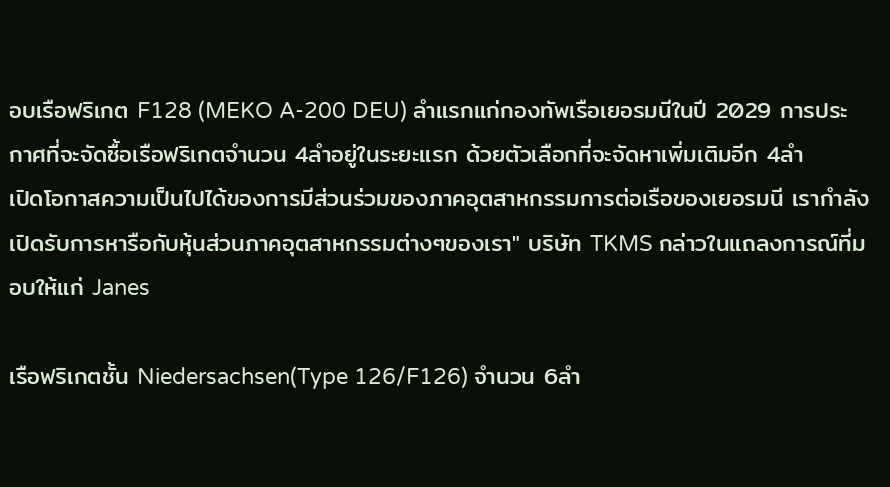อบเรือฟริเกต F128 (MEKO A-200 DEU) ลำแรกแก่กองทัพเรือเยอรมนีในปี 2029 การประกาศที่จะจัดซื้อเรือฟริเกตจำนวน 4ลำอยู่ในระยะแรก ด้วยตัวเลือกที่จะจัดหาเพิ่มเติมอีก 4ลำ
เปิดโอกาสความเป็นไปได้ของการมีส่วนร่วมของภาคอุตสาหกรรมการต่อเรือของเยอรมนี เรากำลังเปิดรับการหารือกับหุ้นส่วนภาคอุตสาหกรรมต่างๆของเรา" บริษัท TKMS กล่าวในแถลงการณ์ที่มอบให้แก่ Janes

เรือฟริเกตชั้น Niedersachsen(Type 126/F126) จำนวน 6ลำ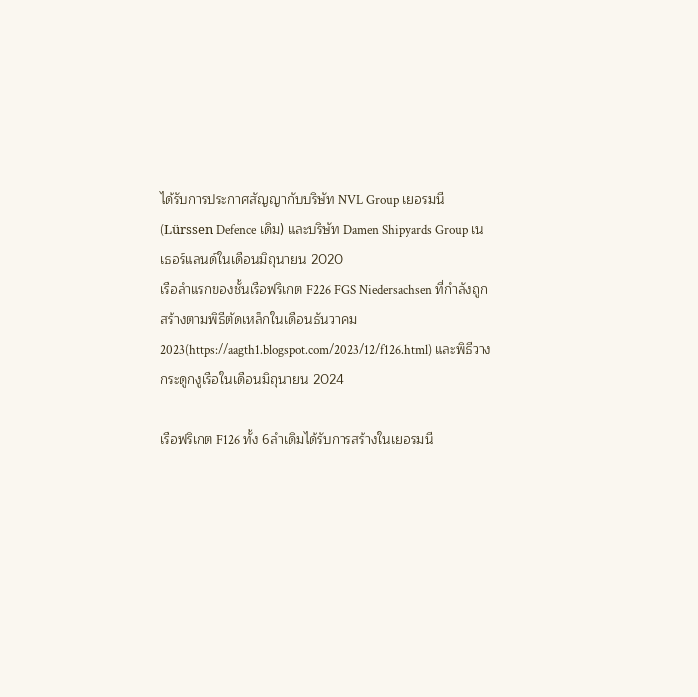ได้รับการประกาศสัญญากับบริษัท NVL Group เยอรมนี(Lürssen Defence เดิม) และบริษัท Damen Shipyards Group เนเธอร์แลนด์ในเดือนมิถุนายน 2020
เรือลำแรกของชั้นเรือฟริเกต F226 FGS Niedersachsen ที่กำลังถูกสร้างตามพิธีตัดเหล็กในเดือนธันวาคม 2023(https://aagth1.blogspot.com/2023/12/f126.html) และพิธีวางกระดูกงูเรือในเดือนมิถุนายน 2024

เรือฟริเกต F126 ทั้ง 6ลำเดิมได้รับการสร้างในเยอรมนี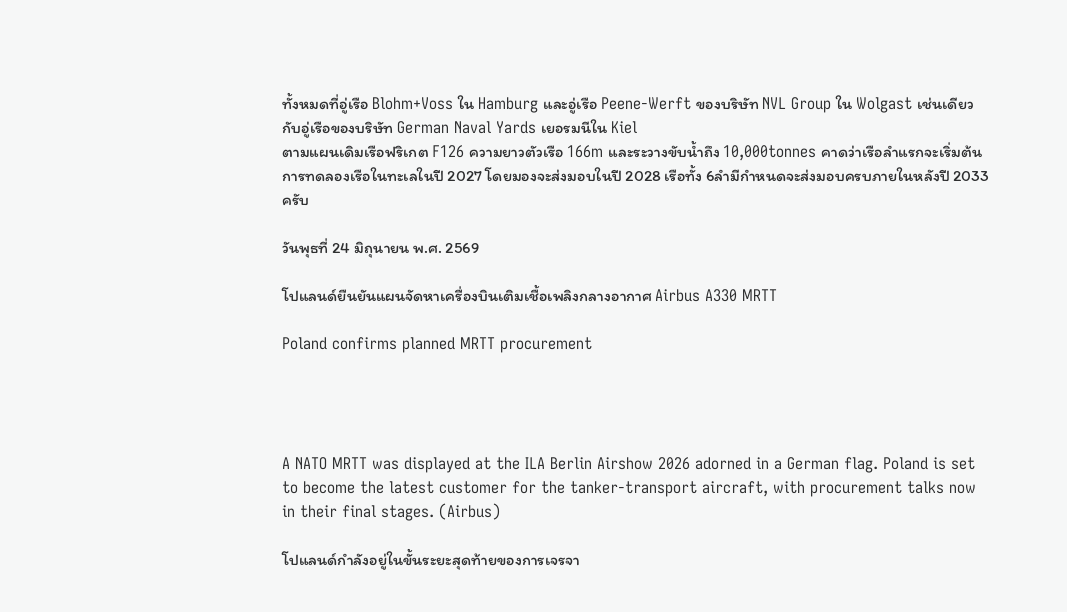ทั้งหมดที่อู่เรือ Blohm+Voss ใน Hamburg และอู่เรือ Peene-Werft ของบริษัท NVL Group ใน Wolgast เช่นเดียวกับอู่เรือของบริษัท German Naval Yards เยอรมนีใน Kiel
ตามแผนเดิมเรือฟริเกต F126 ความยาวตัวเรือ 166m และระวางขับน้ำถึง 10,000tonnes คาดว่าเรือลำแรกจะเริ่มต้นการทดลองเรือในทะเลในปี 2027 โดยมองจะส่งมอบในปี 2028 เรือทั้ง 6ลำมีกำหนดจะส่งมอบครบภายในหลังปี 2033 ครับ

วันพุธที่ 24 มิถุนายน พ.ศ. 2569

โปแลนด์ยืนยันแผนจัดหาเครื่องบินเติมเชื้อเพลิงกลางอากาศ Airbus A330 MRTT

Poland confirms planned MRTT procurement




A NATO MRTT was displayed at the ILA Berlin Airshow 2026 adorned in a German flag. Poland is set to become the latest customer for the tanker-transport aircraft, with procurement talks now in their final stages. (Airbus)

โปแลนด์กำลังอยู่ในขั้นระยะสุดท้ายของการเจรจา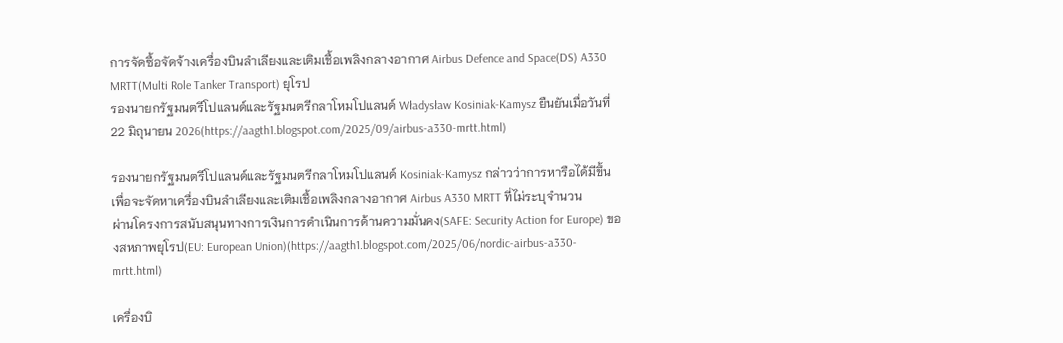การจัดซื้อจัดจ้างเครื่องบินลำเลียงและเติมเชื้อเพลิงกลางอากาศ Airbus Defence and Space(DS) A330 MRTT(Multi Role Tanker Transport) ยุโรป
รองนายกรัฐมนตรีโปแลนด์และรัฐมนตรีกลาโหมโปแลนด์ Władysław Kosiniak-Kamysz ยืนยันเมื่อวันที่ 22 มิถุนายน 2026(https://aagth1.blogspot.com/2025/09/airbus-a330-mrtt.html)

รองนายกรัฐมนตรีโปแลนด์และรัฐมนตรีกลาโหมโปแลนด์ Kosiniak-Kamysz กล่าวว่าการหารือได้มีขึ้นเพื่อจะจัดหาเครื่องบินลำเลียงและเติมเชื้อเพลิงกลางอากาศ Airbus A330 MRTT ที่ไม่ระบุจำนวน
ผ่านโครงการสนับสนุนทางการเงินการดำเนินการด้านความมั่นคง(SAFE: Security Action for Europe) ของสหภาพยุโรป(EU: European Union)(https://aagth1.blogspot.com/2025/06/nordic-airbus-a330-mrtt.html)

เครื่องบิ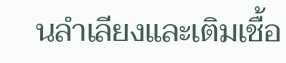นลำเลียงและเติมเชื้อ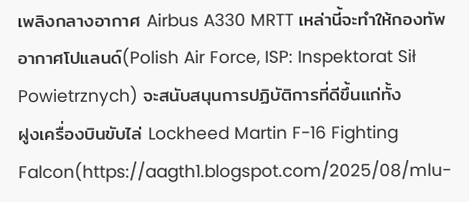เพลิงกลางอากาศ Airbus A330 MRTT เหล่านี้จะทำให้กองทัพอากาศโปแลนด์(Polish Air Force, ISP: Inspektorat Sił Powietrznych) จะสนับสนุนการปฏิบัติการที่ดีขึ้นแก่ทั้ง
ฝูงเครื่องบินขับไล่ Lockheed Martin F-16 Fighting Falcon(https://aagth1.blogspot.com/2025/08/mlu-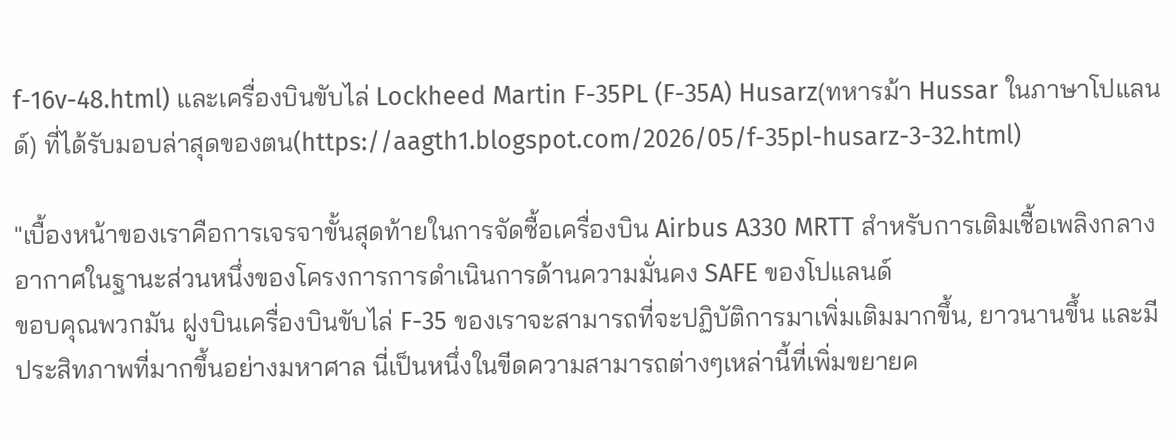f-16v-48.html) และเครื่องบินขับไล่ Lockheed Martin F-35PL (F-35A) Husarz(ทหารม้า Hussar ในภาษาโปแลนด์) ที่ได้รับมอบล่าสุดของตน(https://aagth1.blogspot.com/2026/05/f-35pl-husarz-3-32.html)

"เบื้องหน้าของเราคือการเจรจาขั้นสุดท้ายในการจัดซื้อเครื่องบิน Airbus A330 MRTT สำหรับการเติมเชื้อเพลิงกลางอากาศในฐานะส่วนหนึ่งของโครงการการดำเนินการด้านความมั่นคง SAFE ของโปแลนด์
ขอบคุณพวกมัน ฝูงบินเครื่องบินขับไล่ F-35 ของเราจะสามารถที่จะปฏิบัติการมาเพิ่มเติมมากขึ้น, ยาวนานขึ้น และมีประสิทภาพที่มากขึ้นอย่างมหาศาล นี่เป็นหนึ่งในขีดความสามารถต่างๆเหล่านี้ที่เพิ่มขยายค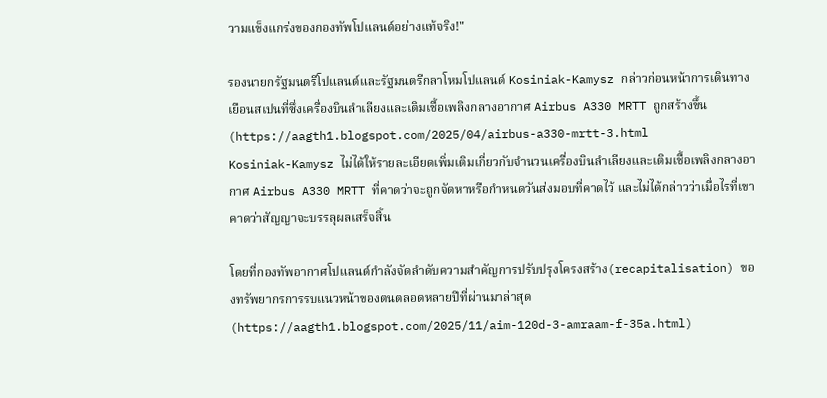วามแข็งแกร่งของกองทัพโปแลนด์อย่างแท้จริง!"

รองนายกรัฐมนตรีโปแลนด์และรัฐมนตรีกลาโหมโปแลนด์ Kosiniak-Kamysz กล่าวก่อนหน้าการเดินทางเยือนสเปนที่ซึ่งเครื่องบินลำเลียงและเติมเชื้อเพลิงกลางอากาศ Airbus A330 MRTT ถูกสร้างขึ้น(https://aagth1.blogspot.com/2025/04/airbus-a330-mrtt-3.html
Kosiniak-Kamysz ไม่ได้ให้รายละเอียดเพิ่มเติมเกี่ยวกับจำนวนเครื่องบินลำเลียงและเติมเชื้อเพลิงกลางอากาศ Airbus A330 MRTT ที่คาดว่าจะถูกจัดหาหรือกำหนดวันส่งมอบที่คาดไว้ และไม่ได้กล่าวว่าเมื่อไรที่เขาคาดว่าสัญญาจะบรรลุผลเสร็จสิ้น

โดยที่กองทัพอากาศโปแลนด์กำลังจัดลำดับความสำคัญการปรับปรุงโครงสร้าง(recapitalisation) ของทรัพยากรการรบแนวหน้าของตนตลอดหลายปีที่ผ่านมาล่าสุด(https://aagth1.blogspot.com/2025/11/aim-120d-3-amraam-f-35a.html)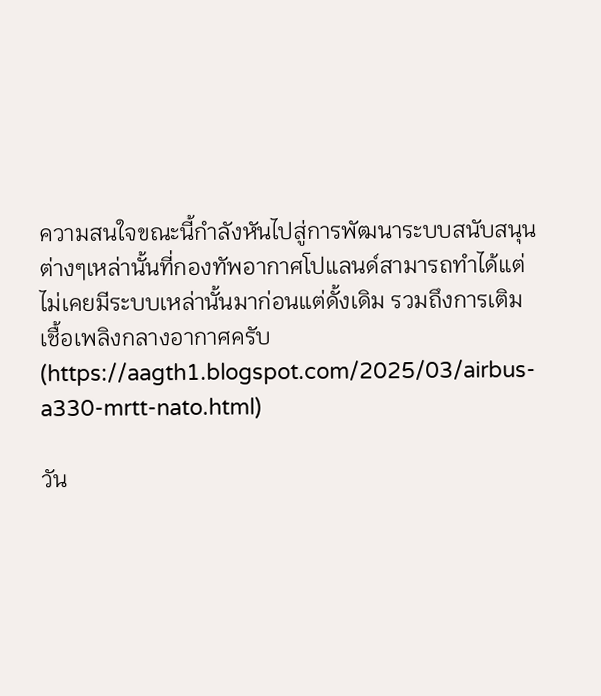ความสนใจขณะนี้กำลังหันไปสู่การพัฒนาระบบสนับสนุนต่างๆเหล่านั้นที่กองทัพอากาศโปแลนด์สามารถทำได้แต่ไม่เคยมีระบบเหล่านั้นมาก่อนแต่ดั้งเดิม รวมถึงการเติมเชื้อเพลิงกลางอากาศครับ(https://aagth1.blogspot.com/2025/03/airbus-a330-mrtt-nato.html)

วัน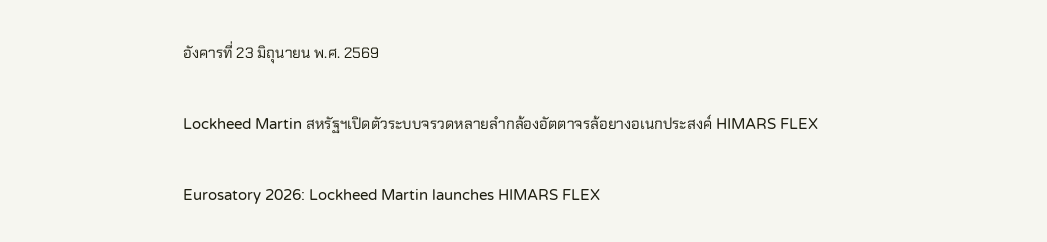อังคารที่ 23 มิถุนายน พ.ศ. 2569

Lockheed Martin สหรัฐฯเปิดตัวระบบจรวดหลายลำกล้องอัตตาจรล้อยางอเนกประสงค์ HIMARS FLEX

Eurosatory 2026: Lockheed Martin launches HIMARS FLEX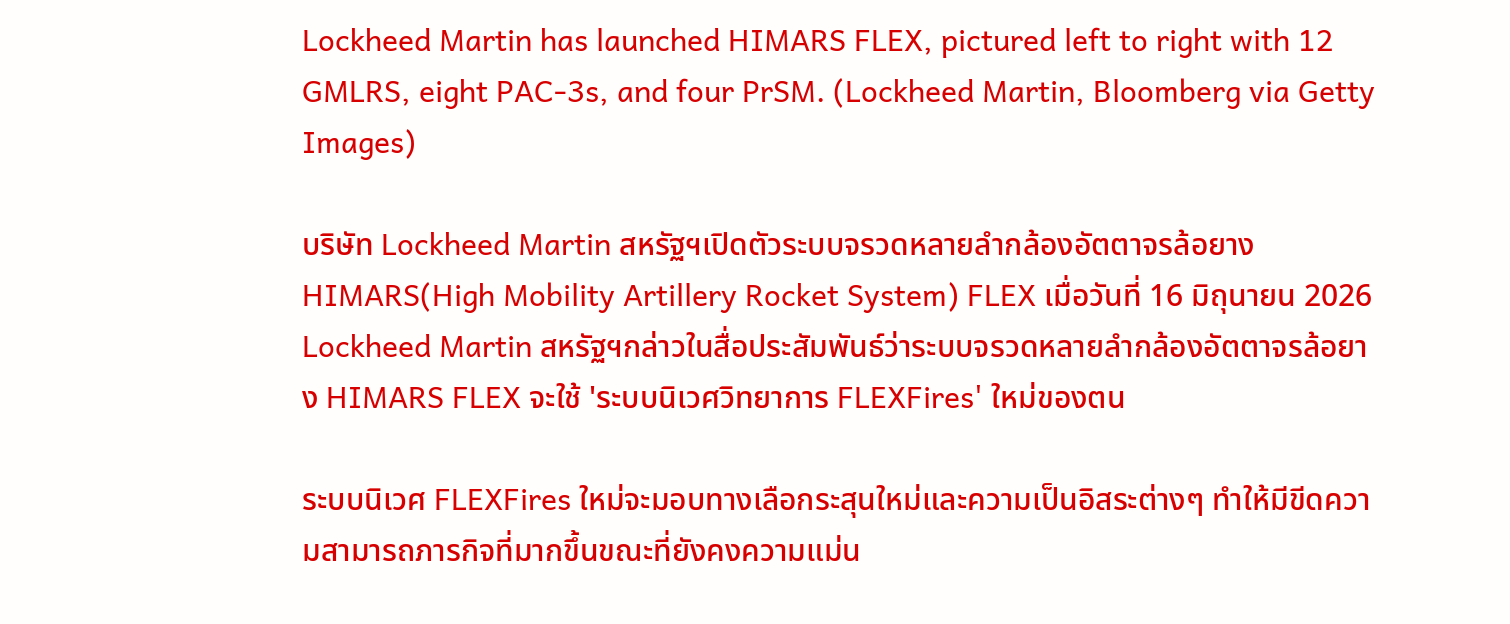Lockheed Martin has launched HIMARS FLEX, pictured left to right with 12 GMLRS, eight PAC-3s, and four PrSM. (Lockheed Martin, Bloomberg via Getty Images)

บริษัท Lockheed Martin สหรัฐฯเปิดตัวระบบจรวดหลายลำกล้องอัตตาจรล้อยาง HIMARS(High Mobility Artillery Rocket System) FLEX เมื่อวันที่ 16 มิถุนายน 2026
Lockheed Martin สหรัฐฯกล่าวในสื่อประสัมพันธ์ว่าระบบจรวดหลายลำกล้องอัตตาจรล้อยาง HIMARS FLEX จะใช้ 'ระบบนิเวศวิทยาการ FLEXFires' ใหม่ของตน

ระบบนิเวศ FLEXFires ใหม่จะมอบทางเลือกระสุนใหม่และความเป็นอิสระต่างๆ ทำให้มีขีดความสามารถภารกิจที่มากขึ้นขณะที่ยังคงความแม่น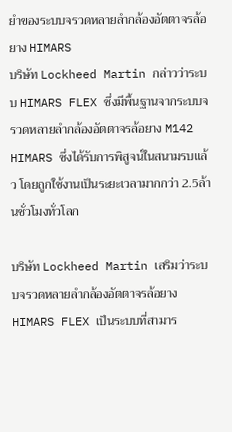ยำของระบบจรวดหลายลำกล้องอัตตาจรล้อยาง HIMARS
บริษัท Lockheed Martin กล่าวว่าระบบ HIMARS FLEX ซึ่งมีพื้นฐานจากระบบจรวดหลายลำกล้องอัตตาจรล้อยาง M142 HIMARS ซึ่งได้รับการพิสูจน์ในสนามรบแล้ว โดยถูกใช้งานเป็นระยะเวลามากกว่า 2.5ล้านชั่วโมงทั่วโลก

บริษัท Lockheed Martin เสริมว่าระบบจรวดหลายลำกล้องอัตตาจรล้อยาง HIMARS FLEX เป็นระบบที่สามาร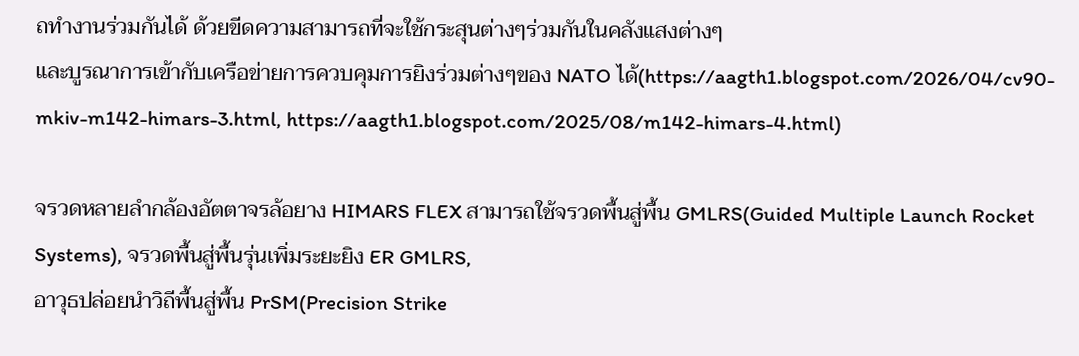ถทำงานร่วมกันได้ ด้วยขีดความสามารถที่จะใช้กระสุนต่างๆร่วมกันในคลังแสงต่างๆ
และบูรณาการเข้ากับเครือข่ายการควบคุมการยิงร่วมต่างๆของ NATO ได้(https://aagth1.blogspot.com/2026/04/cv90-mkiv-m142-himars-3.html, https://aagth1.blogspot.com/2025/08/m142-himars-4.html)

จรวดหลายลำกล้องอัตตาจรล้อยาง HIMARS FLEX สามารถใช้จรวดพื้นสู่พื้น GMLRS(Guided Multiple Launch Rocket Systems), จรวดพื้นสู่พื้นรุ่นเพิ่มระยะยิง ER GMLRS,
อาวุธปล่อยนำวิถีพื้นสู่พื้น PrSM(Precision Strike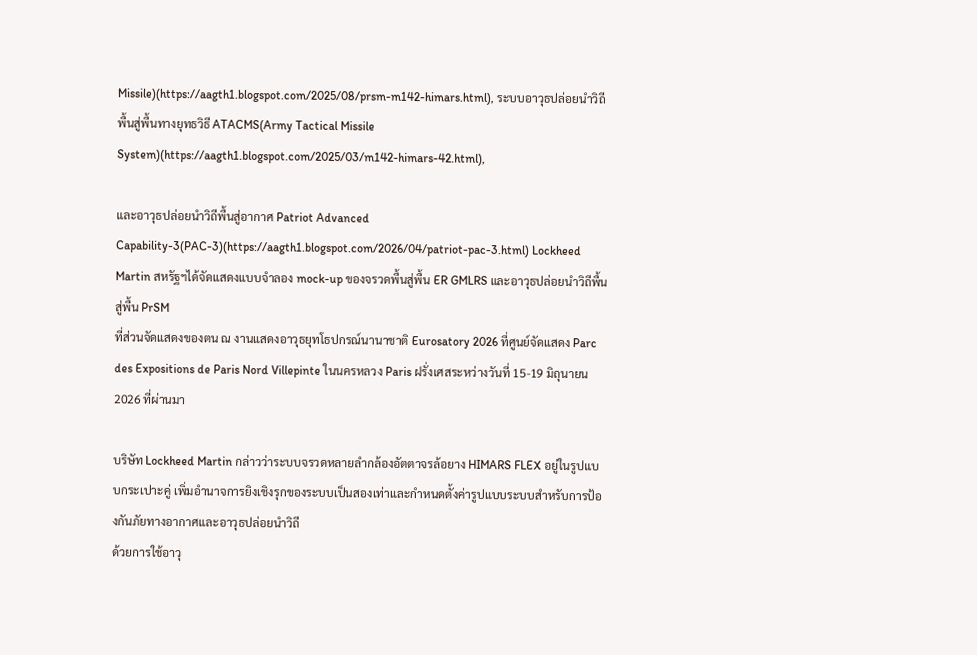Missile)(https://aagth1.blogspot.com/2025/08/prsm-m142-himars.html), ระบบอาวุธปล่อยนำวิถีพื้นสู่พื้นทางยุทธวิธี ATACMS(Army Tactical Missile System)(https://aagth1.blogspot.com/2025/03/m142-himars-42.html),

และอาวุธปล่อยนำวิถีพื้นสู่อากาศ Patriot Advanced Capability-3(PAC-3)(https://aagth1.blogspot.com/2026/04/patriot-pac-3.html) Lockheed Martin สหรัฐฯได้จัดแสดงแบบจำลอง mock-up ของจรวดพื้นสู่พื้น ER GMLRS และอาวุธปล่อยนำวิถีพื้นสู่พื้น PrSM
ที่ส่วนจัดแสดงของตน ณ งานแสดงอาวุธยุทโธปกรณ์นานาชาติ Eurosatory 2026 ที่ศูนย์จัดแสดง Parc des Expositions de Paris Nord Villepinte ในนครหลวง Paris ฝรั่งเศสระหว่างวันที่ 15-19 มิถุนายน 2026 ที่ผ่านมา

บริษัท Lockheed Martin กล่าวว่าระบบจรวดหลายลำกล้องอัตตาจรล้อยาง HIMARS FLEX อยู่ในรูปแบบกระเปาะคู่ เพิ่มอำนาจการยิงเชิงรุกของระบบเป็นสองเท่าและกำหนดตั้งค่ารูปแบบระบบสำหรับการป้องกันภัยทางอากาศและอาวุธปล่อยนำวิถี
ด้วยการใช้อาวุ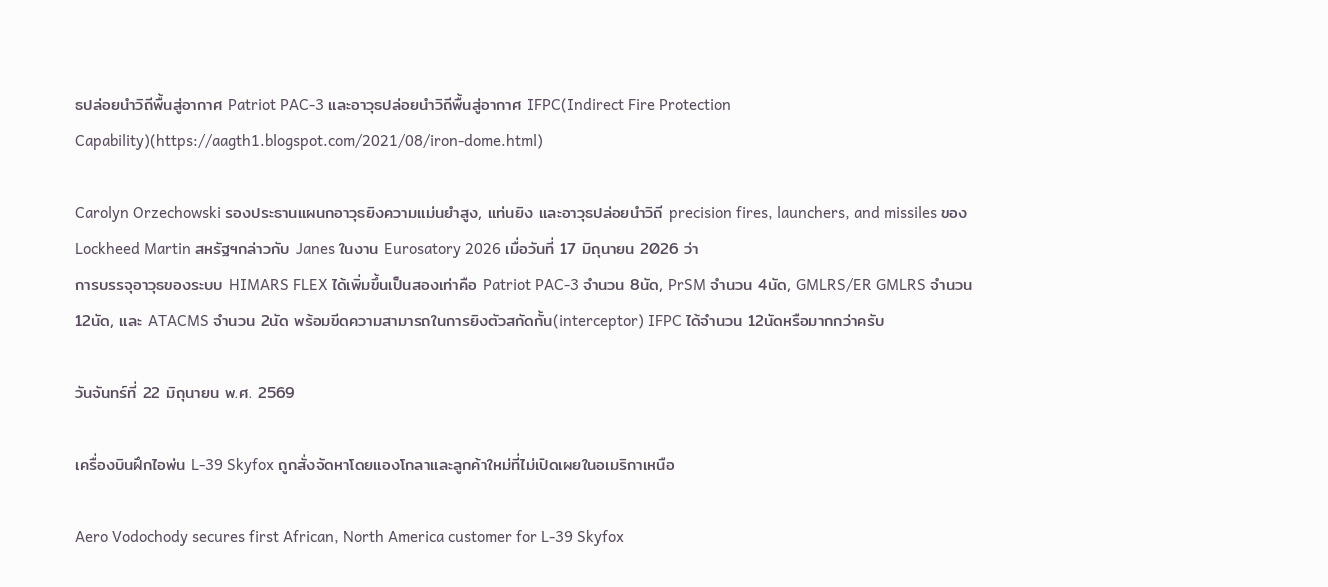ธปล่อยนำวิถีพื้นสู่อากาศ Patriot PAC-3 และอาวุธปล่อยนำวิถีพื้นสู่อากาศ IFPC(Indirect Fire Protection Capability)(https://aagth1.blogspot.com/2021/08/iron-dome.html)

Carolyn Orzechowski รองประธานแผนกอาวุธยิงความแม่นยำสูง, แท่นยิง และอาวุธปล่อยนำวิถี precision fires, launchers, and missiles ของ Lockheed Martin สหรัฐฯกล่าวกับ Janes ในงาน Eurosatory 2026 เมื่อวันที่ 17 มิถุนายน 2026 ว่า
การบรรจุอาวุธของระบบ HIMARS FLEX ได้เพิ่มขึ้นเป็นสองเท่าคือ Patriot PAC-3 จำนวน 8นัด, PrSM จำนวน 4นัด, GMLRS/ER GMLRS จำนวน 12นัด, และ ATACMS จำนวน 2นัด พร้อมขีดความสามารถในการยิงตัวสกัดกั้น(interceptor) IFPC ได้จำนวน 12นัดหรือมากกว่าครับ

วันจันทร์ที่ 22 มิถุนายน พ.ศ. 2569

เครื่องบินฝึกไอพ่น L-39 Skyfox ถูกสั่งจัดหาโดยแองโกลาและลูกค้าใหม่ที่ไม่เปิดเผยในอเมริกาเหนือ

Aero Vodochody secures first African, North America customer for L-39 Skyfox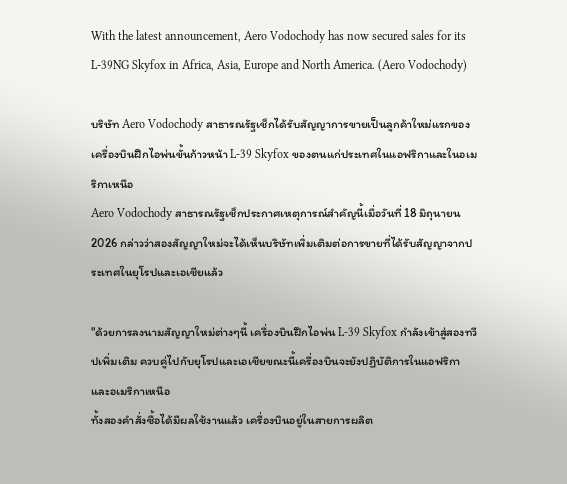With the latest announcement, Aero Vodochody has now secured sales for its L-39NG Skyfox in Africa, Asia, Europe and North America. (Aero Vodochody)

บริษัท Aero Vodochody สาธารณรัฐเช็กได้รับสัญญาการขายเป็นลูกค้าใหม่แรกของเครื่องบินฝึกไอพ่นขั้นก้าวหน้า L-39 Skyfox ของตนแก่ประเทศในแอฟริกาและในอเมริกาเหนือ
Aero Vodochody สาธารณรัฐเช็กประกาศเหตุการณ์สำคัญนี้เมื่อวันที่ 18 มิถุนายน 2026 กล่าวว่าสองสัญญาใหม่จะได้เห็นบริษัทเพิ่มเติมต่อการขายที่ได้รับสัญญาจากประเทศในยุโรปและเอเชียแล้ว

"ด้วยการลงนามสัญญาใหม่ต่างๆนี้ เครื่องบินฝึกไอพ่น L-39 Skyfox กำลังเข้าสู่สองทวีปเพิ่มเติม ควบคู่ไปกับยุโรปและเอเชียขณะนี้เครื่องบินจะยังปฏิบัติการในแอฟริกาและอเมริกาเหนือ
ทั้งสองคำสั่งซื้อได้มีผลใช้งานแล้ว เครื่องบินอยู่ในสายการผลิต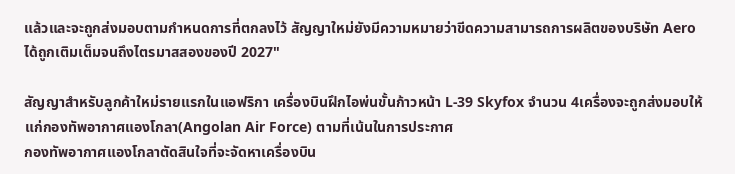แล้วและจะถูกส่งมอบตามกำหนดการที่ตกลงไว้ สัญญาใหม่ยังมีความหมายว่าขีดความสามารถการผลิตของบริษัท Aero ได้ถูกเติมเต็มจนถึงไตรมาสสองของปี 2027"

สัญญาสำหรับลูกค้าใหม่รายแรกในแอฟริกา เครื่องบินฝึกไอพ่นขั้นก้าวหน้า L-39 Skyfox จำนวน 4เครื่องจะถูกส่งมอบให้แก่กองทัพอากาศแองโกลา(Angolan Air Force) ตามที่เน้นในการประกาศ
กองทัพอากาศแองโกลาตัดสินใจที่จะจัดหาเครื่องบิน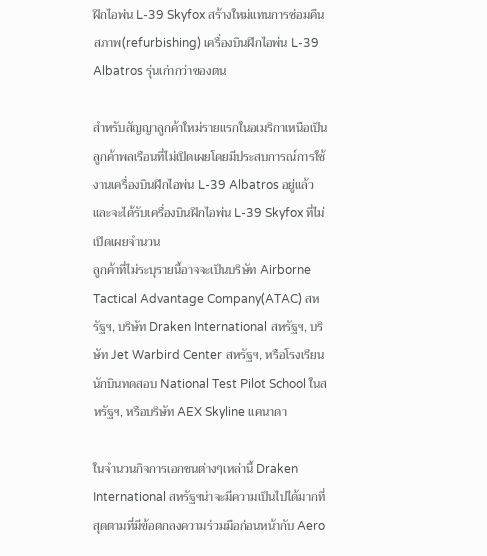ฝึกไอพ่น L-39 Skyfox สร้างใหม่แทนการซ่อมคืนสภาพ(refurbishing) เครื่องบินฝึกไอพ่น L-39 Albatros รุ่นเก่ากว่าของตน

สำหรับสัญญาลูกค้าใหม่รายแรกในอเมริกาเหนือเป็นลูกค้าพลเรือนที่ไม่เปิดเผยโดยมีประสบการณ์การใช้งานเครื่องบินฝึกไอพ่น L-39 Albatros อยู่แล้วและจะได้รับเครื่องบินฝึกไอพ่น L-39 Skyfox ที่ไม่เปิดเผยจำนวน
ลูกค้าที่ไม่ระบุรายนี้อาจจะเป็นบริษัท Airborne Tactical Advantage Company(ATAC) สหรัฐฯ, บริษัท Draken International สหรัฐฯ, บริษัท Jet Warbird Center สหรัฐฯ, หรือโรงเรียนนักบินทดสอบ National Test Pilot School ในสหรัฐฯ, หรือบริษัท AEX Skyline แคนาดา

ในจำนวนกิจการเอกชนต่างๆเหล่านี้ Draken International สหรัฐฯน่าจะมีความเป็นไปได้มากที่สุดตามที่มีข้อตกลงความร่วมมือก่อนหน้ากับ Aero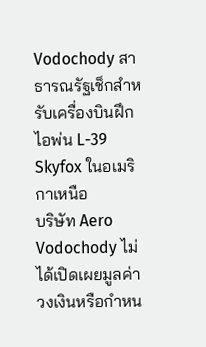Vodochody สาธารณรัฐเช็กสำหรับเครื่องบินฝึกไอพ่น L-39 Skyfox ในอเมริกาเหนือ
บริษัท Aero Vodochody ไม่ได้เปิดเผยมูลค่าวงเงินหรือกำหน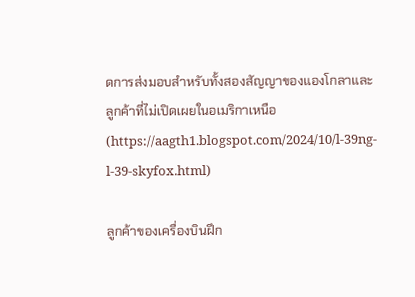ดการส่งมอบสำหรับทั้งสองสัญญาของแองโกลาและลูกค้าที่ไม่เปิดเผยในอเมริกาเหนือ(https://aagth1.blogspot.com/2024/10/l-39ng-l-39-skyfox.html)

ลูกค้าของเครื่องบินฝึก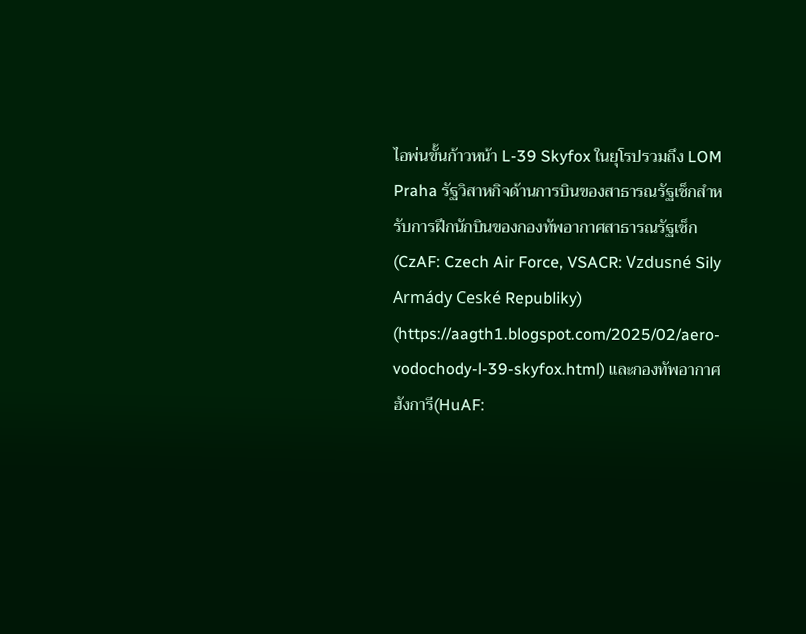ไอพ่นขั้นก้าวหน้า L-39 Skyfox ในยุโรปรวมถึง LOM Praha รัฐวิสาหกิจด้านการบินของสาธารณรัฐเช็กสำหรับการฝึกนักบินของกองทัพอากาศสาธารณรัฐเช็ก(CzAF: Czech Air Force, VSACR: Vzdusné Sily Armády Ceské Republiky)
(https://aagth1.blogspot.com/2025/02/aero-vodochody-l-39-skyfox.html) และกองทัพอากาศฮังการี(HuAF: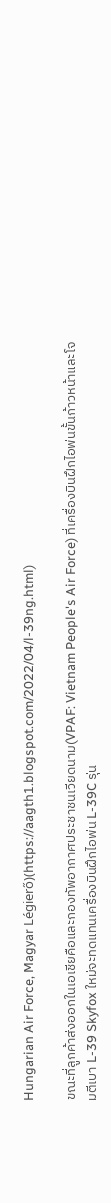Hungarian Air Force, Magyar Légierő)(https://aagth1.blogspot.com/2022/04/l-39ng.html)

ขณะที่ลูกค้าส่งออกในเอเชียคือและกองทัพอากาศประชาชนเวียดนาม(VPAF: Vietnam People's Air Force) ที่เครื่องบินฝึกไอพ่นขั้นก้าวหน้าและโจมตีเบา L-39 Skyfox ใหม่จะทดแทนเครื่องบินฝึกไอพ่น L-39C รุ่น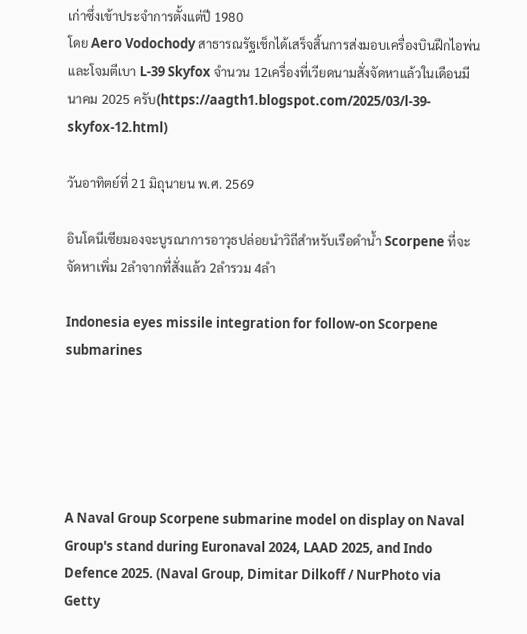เก่าซึ่งเข้าประจำการตั้งแต่ปี 1980
โดย Aero Vodochody สาธารณรัฐเช็กได้เสร็จสิ้นการส่งมอบเครื่องบินฝึกไอพ่นและโจมตีเบา L-39 Skyfox จำนวน 12เครื่องที่เวียดนามสั่งจัดหาแล้วในเดือนมีนาคม 2025 ครับ(https://aagth1.blogspot.com/2025/03/l-39-skyfox-12.html)

วันอาทิตย์ที่ 21 มิถุนายน พ.ศ. 2569

อินโดนีเซียมองจะบูรณาการอาวุธปล่อยนำวิถีสำหรับเรือดำน้ำ Scorpene ที่จะจัดหาเพิ่ม 2ลำจากที่สั่งแล้ว 2ลำรวม 4ลำ

Indonesia eyes missile integration for follow-on Scorpene submarines





A Naval Group Scorpene submarine model on display on Naval Group's stand during Euronaval 2024, LAAD 2025, and Indo Defence 2025. (Naval Group, Dimitar Dilkoff / NurPhoto via Getty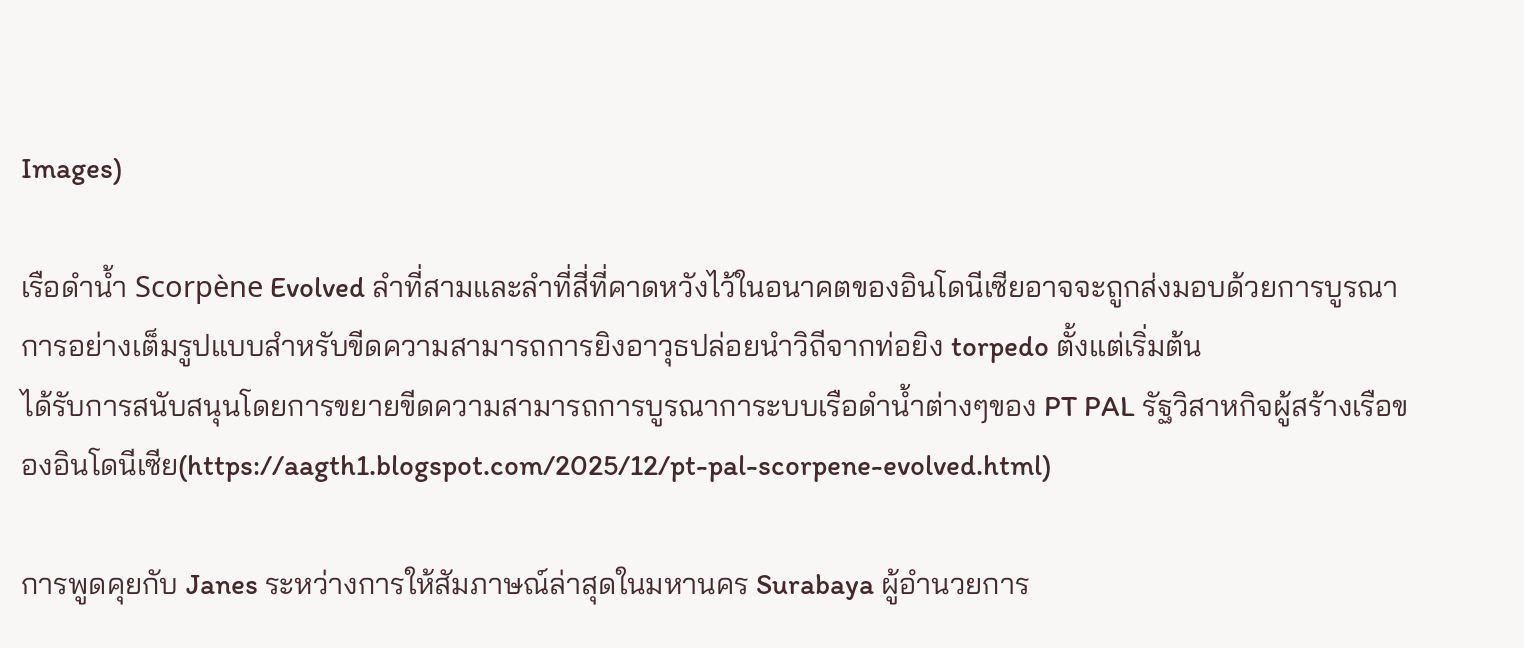Images)

เรือดำน้ำ Scorpène Evolved ลำที่สามและลำที่สี่ที่คาดหวังไว้ในอนาคตของอินโดนีเซียอาจจะถูกส่งมอบด้วยการบูรณาการอย่างเต็มรูปแบบสำหรับขีดความสามารถการยิงอาวุธปล่อยนำวิถีจากท่อยิง torpedo ตั้งแต่เริ่มต้น
ได้รับการสนับสนุนโดยการขยายขีดความสามารถการบูรณาการะบบเรือดำน้ำต่างๆของ PT PAL รัฐวิสาหกิจผู้สร้างเรือของอินโดนีเซีย(https://aagth1.blogspot.com/2025/12/pt-pal-scorpene-evolved.html)

การพูดคุยกับ Janes ระหว่างการให้สัมภาษณ์ล่าสุดในมหานคร Surabaya ผู้อำนวยการ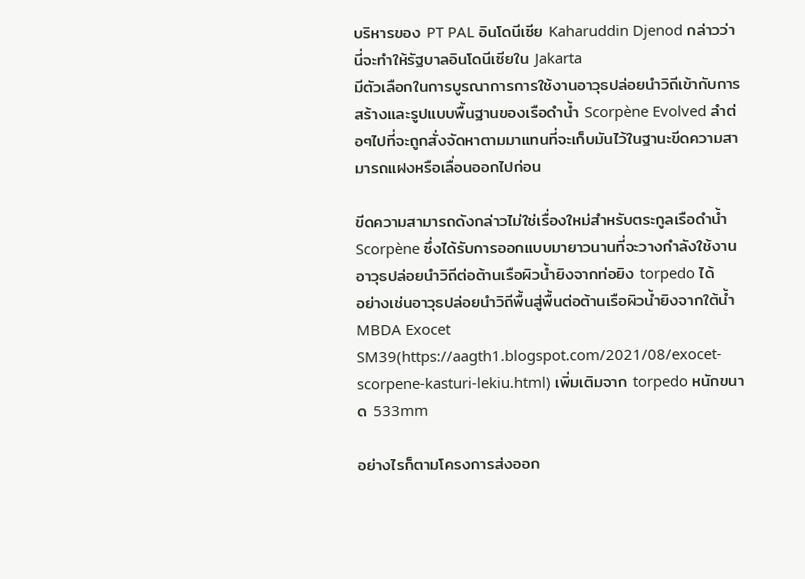บริหารของ PT PAL อินโดนีเซีย Kaharuddin Djenod กล่าวว่านี่จะทำให้รัฐบาลอินโดนีเซียใน Jakarta
มีตัวเลือกในการบูรณาการการใช้งานอาวุธปล่อยนำวิถีเข้ากับการสร้างและรูปแบบพื้นฐานของเรือดำน้ำ Scorpène Evolved ลำต่อๆไปที่จะถูกสั่งจัดหาตามมาแทนที่จะเก็บมันไว้ในฐานะขีดความสามารถแฝงหรือเลื่อนออกไปก่อน

ขีดความสามารถดังกล่าวไม่ใช่เรื่องใหม่สำหรับตระกูลเรือดำน้ำ Scorpène ซึ่งได้รับการออกแบบมายาวนานที่จะวางกำลังใช้งานอาวุธปล่อยนำวิถีต่อต้านเรือผิวน้ำยิงจากท่อยิง torpedo ได้
อย่างเช่นอาวุธปล่อยนำวิถีพื้นสู่พื้นต่อต้านเรือผิวน้ำยิงจากใต้น้ำ MBDA Exocet SM39(https://aagth1.blogspot.com/2021/08/exocet-scorpene-kasturi-lekiu.html) เพิ่มเติมจาก torpedo หนักขนาด 533mm

อย่างไรก็ตามโครงการส่งออก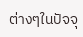ต่างๆในปัจจุ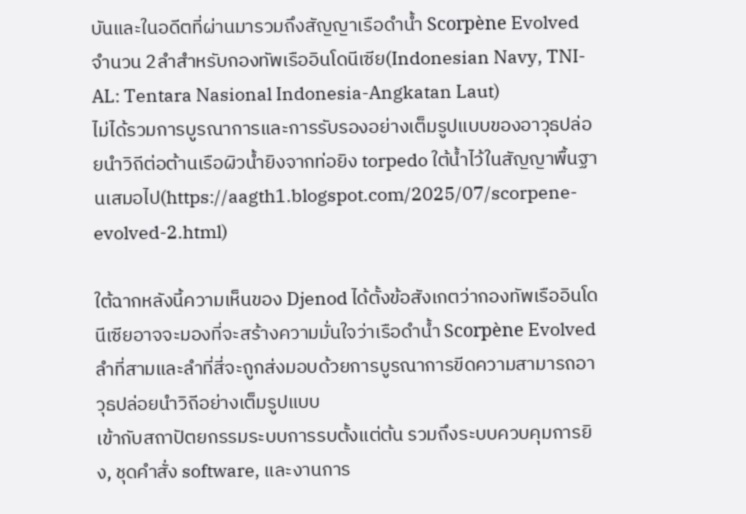บันและในอดีตที่ผ่านมารวมถึงสัญญาเรือดำน้ำ Scorpène Evolved จำนวน 2ลำสำหรับกองทัพเรืออินโดนีเซีย(Indonesian Navy, TNI-AL: Tentara Nasional Indonesia-Angkatan Laut)
ไม่ได้รวมการบูรณาการและการรับรองอย่างเต็มรูปแบบของอาวุธปล่อยนำวิถีต่อต้านเรือผิวน้ำยิงจากท่อยิง torpedo ใต้น้ำไว้ในสัญญาพื้นฐานเสมอไป(https://aagth1.blogspot.com/2025/07/scorpene-evolved-2.html)

ใต้ฉากหลังนี้ความเห็นของ Djenod ได้ตั้งข้อสังเกตว่ากองทัพเรืออินโดนีเซียอาจจะมองที่จะสร้างความมั่นใจว่าเรือดำน้ำ Scorpène Evolved ลำที่สามและลำที่สี่จะถูกส่งมอบด้วยการบูรณาการขีดความสามารถอาวุธปล่อยนำวิถีอย่างเต็มรูปแบบ
เข้ากับสถาปัตยกรรมระบบการรบตั้งแต่ต้น รวมถึงระบบควบคุมการยิง, ชุดคำสั่ง software, และงานการ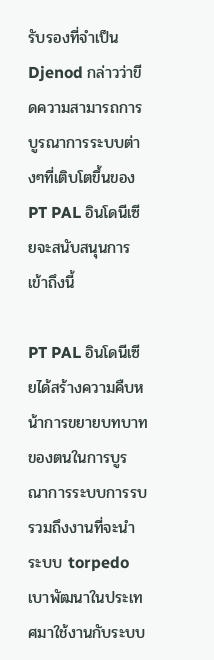รับรองที่จำเป็น Djenod กล่าวว่าขีดความสามารถการบูรณาการระบบต่างๆที่เติบโตขึ้นของ PT PAL อินโดนีเซียจะสนับสนุนการเข้าถึงนี้

PT PAL อินโดนีเซียได้สร้างความคืบหน้าการขยายบทบาทของตนในการบูรณาการระบบการรบ รวมถึงงานที่จะนำระบบ torpedo เบาพัฒนาในประเทศมาใช้งานกับระบบ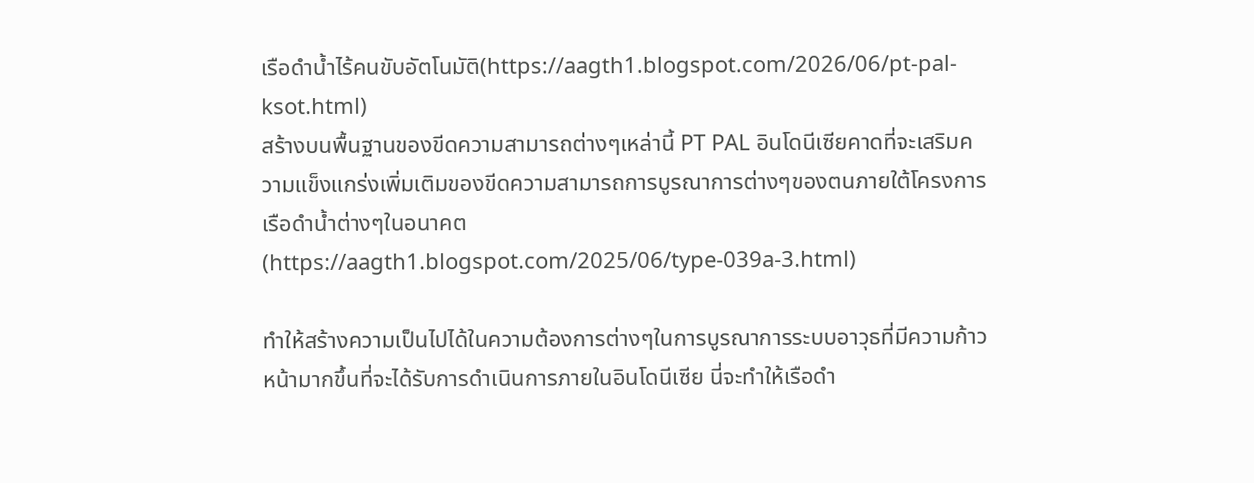เรือดำน้ำไร้คนขับอัตโนมัติ(https://aagth1.blogspot.com/2026/06/pt-pal-ksot.html)
สร้างบนพื้นฐานของขีดความสามารถต่างๆเหล่านี้ PT PAL อินโดนีเซียคาดที่จะเสริมความแข็งแกร่งเพิ่มเติมของขีดความสามารถการบูรณาการต่างๆของตนภายใต้โครงการเรือดำน้ำต่างๆในอนาคต(https://aagth1.blogspot.com/2025/06/type-039a-3.html)

ทำให้สร้างความเป็นไปได้ในความต้องการต่างๆในการบูรณาการระบบอาวุธที่มีความก้าวหน้ามากขึ้นที่จะได้รับการดำเนินการภายในอินโดนีเซีย นี่จะทำให้เรือดำ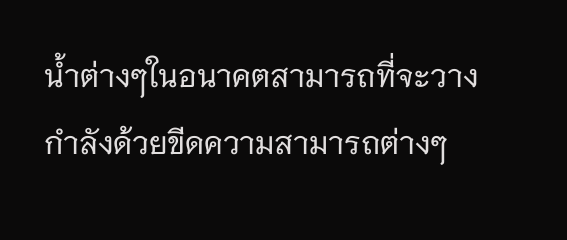น้ำต่างๆในอนาคตสามารถที่จะวางกำลังด้วยขีดความสามารถต่างๆ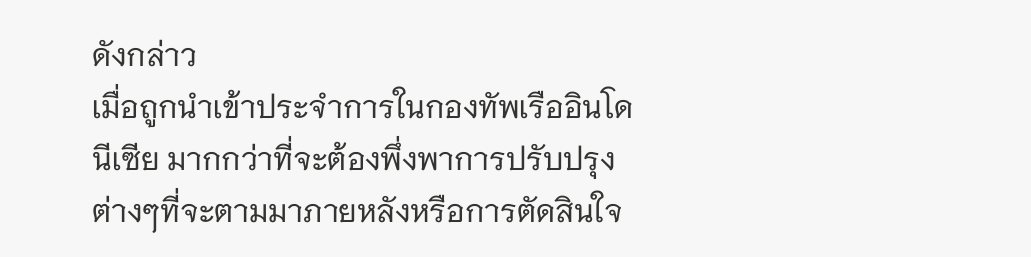ดังกล่าว
เมื่อถูกนำเข้าประจำการในกองทัพเรืออินโดนีเซีย มากกว่าที่จะต้องพึ่งพาการปรับปรุงต่างๆที่จะตามมาภายหลังหรือการตัดสินใจ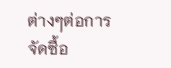ต่างๆต่อการจัดซื้อ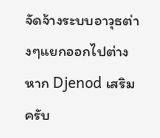จัดจ้างระบบอาวุธต่างๆแยกออกไปต่างหาก Djenod เสริมครับ